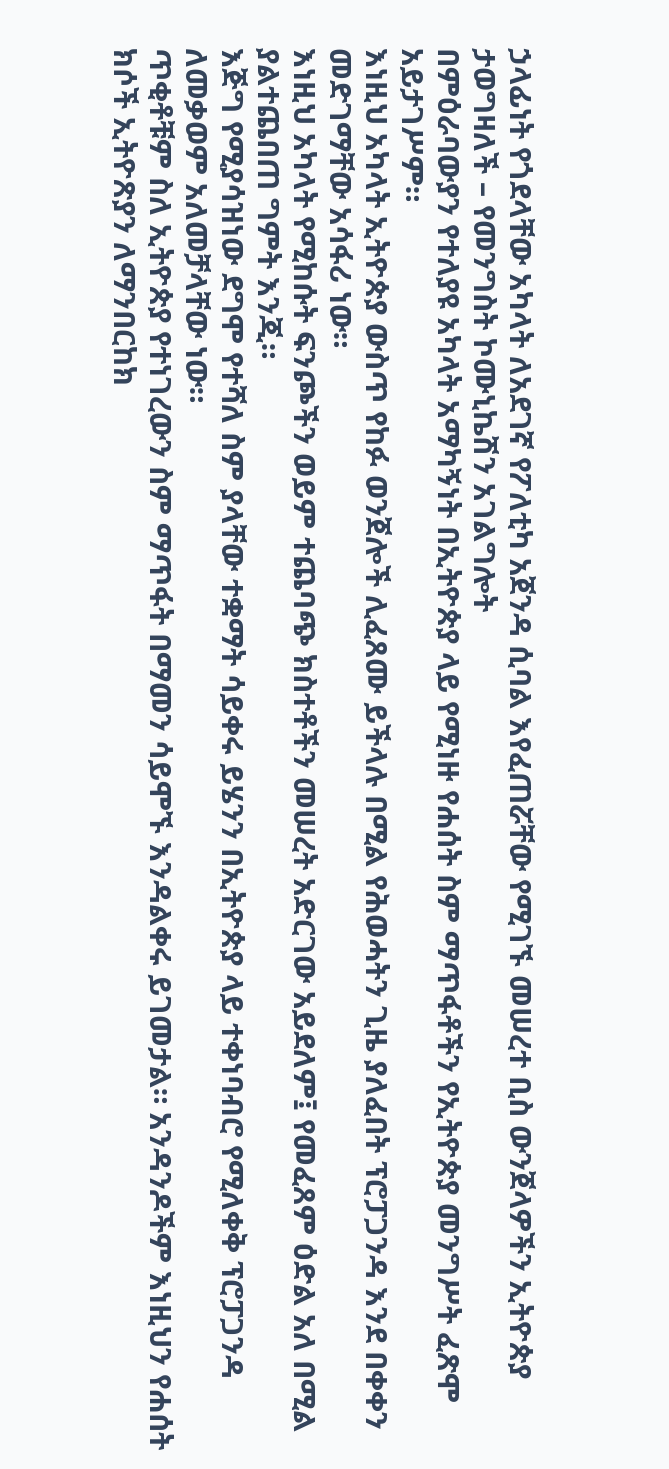ኃላፊነት የጎደላቸው አካላት ለአደገኛ የፖለቲካ አጀንዳ ሲባል እየፈጠሯቸው የሚገኙ መሠረተ ቢስ ውንጀላዎችን ኢትዮጵያ ታወግዛለች – የመንግስት ኮሙኒኬሽን አገልግሎት
በምዕራባውያን የተለያዩ አካላት አማካኝነት በኢትዮጵያ ላይ የሚነዙ የሐሰት ስም ማጥፋቶችን የኢትዮጵያ መንግሥት ፈጽሞ አይታገሥም።
እነዚህ አካላት ኢትዮጵያ ውስጥ የከፉ ወንጀሎች ሊፈጸሙ ይችላሉ በሚል የሕወሓትን ጊዜ ያለፈበት ፕሮፓጋንዳ እንደ በቀቀን መድገማቸው አሳፋሪ ነው።
እነዚህ አካላት የሚከሱት ፍንጮችን ወይም ተጨባጭ ክስተቶችን መሠረት አድርገው አይደለም፤ የመፈጸም ዕድል አለ በሚል ያልተጨበጠ ግምት እንጂ።
እጅግ የሚያሳዝነው ደግሞ የተሻለ ስም ያላቸው ተቋማት ሳይቀሩ ይሄንን በኢትዮጵያ ላይ ተቀነባብሮ የሚለቀቅ ፕሮፓጋንዳ ለመቃወም አለመቻላቸው ነው።
ጥቂቶቹም ስለ ኢትዮጵያ የተነገረውን ስም ማጥፋት በማመን ሳይሞኙ እንዳልቀሩ ይገመታል። አንዳንዶችም እነዚህን የሐሰት ክሶች ኢትዮጽያን ለማንበርከክ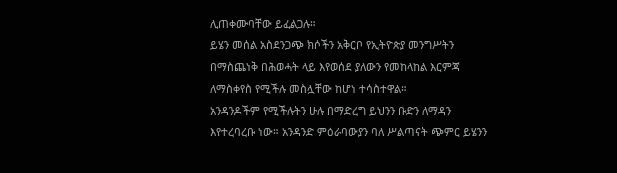ሊጠቀሙባቸው ይፈልጋሉ።
ይሄን መሰል አስደንጋጭ ክሶችን አቅርቦ የኢትዮጵያ መንግሥትን በማስጨነቅ በሕወሓት ላይ እየወሰደ ያለውን የመከላከል እርምጃ ለማስቀየስ የሚችሉ መስሏቸው ከሆነ ተሳስተዋል።
አንዳንዶችም የሚችሉትን ሁሉ በማድረግ ይህንን ቡድን ለማዳን እየተረባረቡ ነው። አንዳንድ ምዕራባውያን ባለ ሥልጣናት ጭምር ይሄንን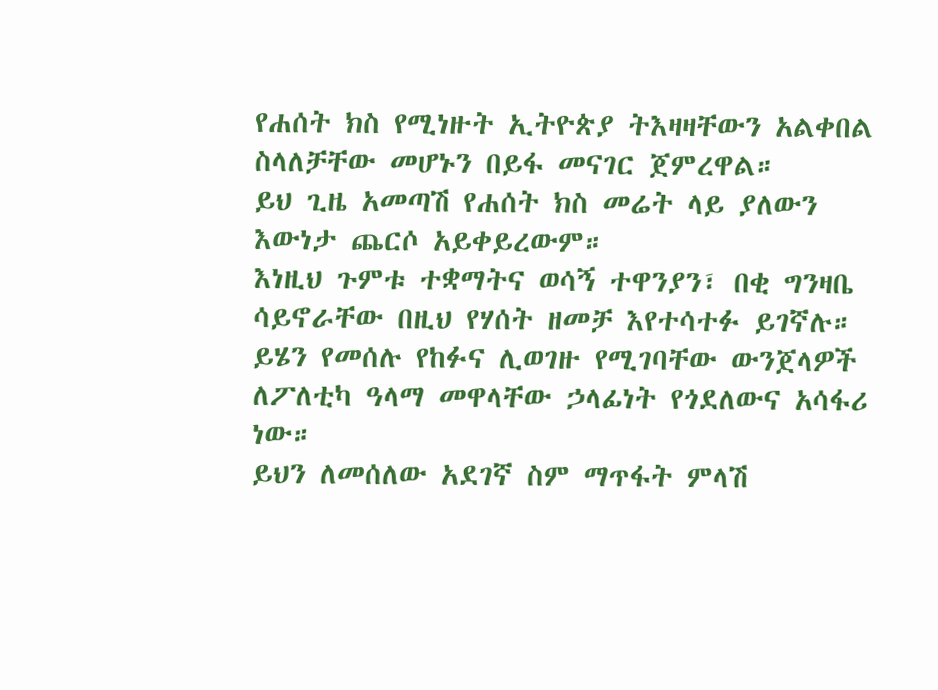የሐሰት ክስ የሚነዙት ኢትዮጵያ ትእዛዛቸውን አልቀበል ስላለቻቸው መሆኑን በይፋ መናገር ጀምረዋል።
ይህ ጊዜ አመጣሽ የሐሰት ክስ መሬት ላይ ያለውን እውነታ ጨርሶ አይቀይረውም።
እነዚህ ጉምቱ ተቋማትና ወሳኝ ተዋንያን፣ በቂ ግንዛቤ ሳይኖራቸው በዚህ የሃሰት ዘመቻ እየተሳተፉ ይገኛሉ። ይሄን የመሰሉ የከፉና ሊወገዙ የሚገባቸው ውንጀላዎች ለፖለቲካ ዓላማ መዋላቸው ኃላፊነት የጎደለውና አሳፋሪ ነው።
ይህን ለመሰለው አደገኛ ስም ማጥፋት ምላሽ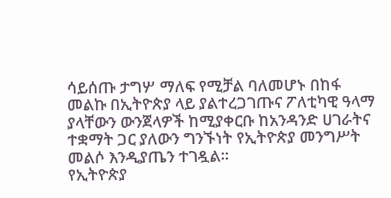ሳይሰጡ ታግሦ ማለፍ የሚቻል ባለመሆኑ በከፋ መልኩ በኢትዮጵያ ላይ ያልተረጋገጡና ፖለቲካዊ ዓላማ ያላቸውን ውንጀላዎች ከሚያቀርቡ ከአንዳንድ ሀገራትና ተቋማት ጋር ያለውን ግንኙነት የኢትዮጵያ መንግሥት መልሶ እንዲያጤን ተገዷል።
የኢትዮጵያ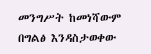መንግሥት ከመነሻውም በግልፅ እንዳስታወቀው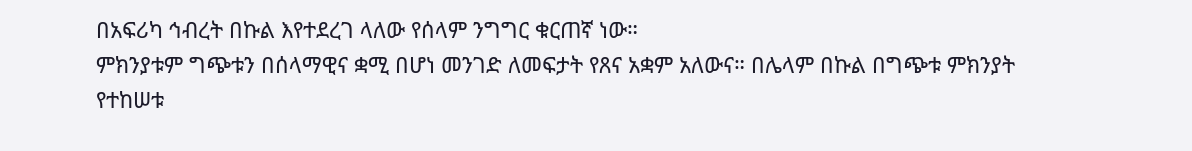በአፍሪካ ኅብረት በኩል እየተደረገ ላለው የሰላም ንግግር ቁርጠኛ ነው።
ምክንያቱም ግጭቱን በሰላማዊና ቋሚ በሆነ መንገድ ለመፍታት የጸና አቋም አለውና። በሌላም በኩል በግጭቱ ምክንያት የተከሠቱ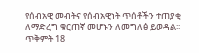የሰብአዊ መብትና የሰብአዊነት ጥሰቶችን ተጠያቂ ለማድረግ ቁርጠኛ መሆኑን ለመግለፅ ይወዳል፡፡
ጥቅምት 18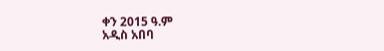ቀን 2015 ዓ.ም
አዲስ አበባ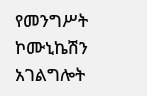የመንግሥት ኮሙኒኬሽን አገልግሎት